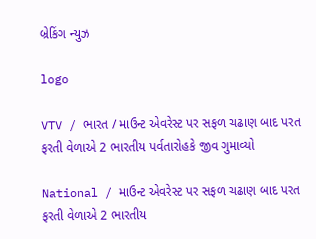બ્રેકિંગ ન્યુઝ

logo

VTV / ભારત / માઉન્ટ એવરેસ્ટ પર સફળ ચઢાણ બાદ પરત ફરતી વેળાએ 2 ભારતીય પર્વતારોહકે જીવ ગુમાવ્યો

National / માઉન્ટ એવરેસ્ટ પર સફળ ચઢાણ બાદ પરત ફરતી વેળાએ 2 ભારતીય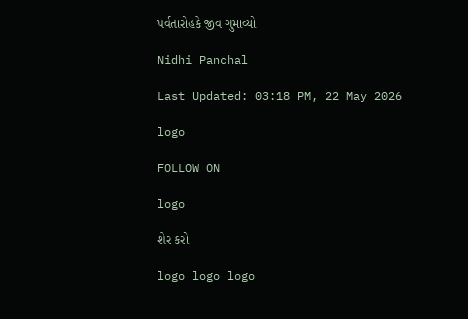પર્વતારોહકે જીવ ગુમાવ્યો

Nidhi Panchal

Last Updated: 03:18 PM, 22 May 2026

logo

FOLLOW ON

logo

શેર કરો

logo logo logo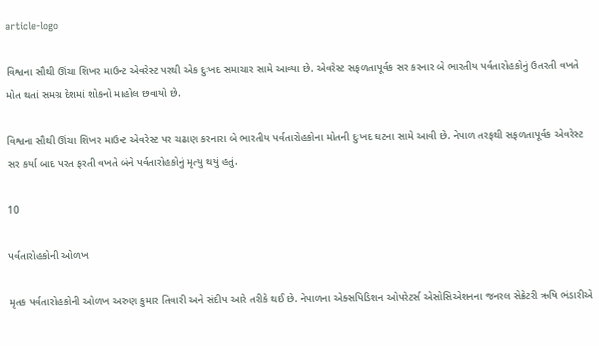article-logo

વિશ્વના સૌથી ઊંચા શિખર માઉન્ટ એવરેસ્ટ પરથી એક દુઃખદ સમાચાર સામે આવ્યા છે. એવરેસ્ટ સફળતાપૂર્વક સર કરનાર બે ભારતીય પર્વતારોહકોનું ઉતરતી વખતે મોત થતાં સમગ્ર દેશમાં શોકનો માહોલ છવાયો છે.

વિશ્વના સૌથી ઊંચા શિખર માઉન્ટ એવરેસ્ટ પર ચઢાણ કરનારા બે ભારતીય પર્વતારોહકોના મોતની દુઃખદ ઘટના સામે આવી છે. નેપાળ તરફથી સફળતાપૂર્વક એવરેસ્ટ સર કર્યા બાદ પરત ફરતી વખતે બંને પર્વતારોહકોનું મૃત્યુ થયું હતું.

10

પર્વતારોહકોની ઓળખ

મૃતક પર્વતારોહકોની ઓળખ અરુણ કુમાર તિવારી અને સંદીપ આરે તરીકે થઈ છે. નેપાળના એક્સપિડિશન ઓપરેટર્સ એસોસિએશનના જનરલ સેક્રેટરી ઋષિ ભંડારીએ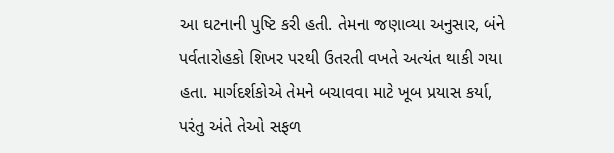આ ઘટનાની પુષ્ટિ કરી હતી. તેમના જણાવ્યા અનુસાર, બંને પર્વતારોહકો શિખર પરથી ઉતરતી વખતે અત્યંત થાકી ગયા હતા. માર્ગદર્શકોએ તેમને બચાવવા માટે ખૂબ પ્રયાસ કર્યા, પરંતુ અંતે તેઓ સફળ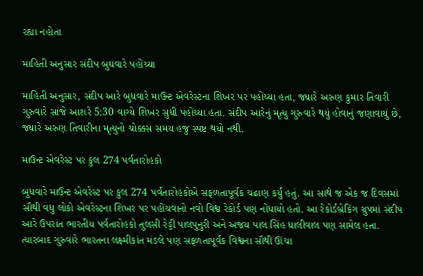રહ્યા નહોતા

માહિતી અનુસાર સંદીપ બુઘવારે પહોંચ્યા

માહિતી અનુસાર, સંદીપ આરે બુધવારે માઉન્ટ એવરેસ્ટના શિખર પર પહોંચ્યા હતા, જ્યારે અરુણ કુમાર તિવારી ગુરુવારે સાંજે આશરે 5:30 વાગ્યે શિખર સુધી પહોંચ્યા હતા. સંદીપ આરેનું મૃત્યુ ગુરુવારે થયું હોવાનું જણાવાયું છે, જ્યારે અરુણ તિવારીના મૃત્યુનો ચોક્કસ સમય હજુ સ્પષ્ટ થયો નથી.

માઉન્ટ એવરેસ્ટ પર કુલ 274 પર્વતારોહકો

બુધવારે માઉન્ટ એવરેસ્ટ પર કુલ 274 પર્વતારોહકોએ સફળતાપૂર્વક ચઢાણ કર્યું હતું. આ સાથે જ એક જ દિવસમાં સૌથી વધુ લોકો એવરેસ્ટના શિખર પર પહોંચવાનો નવો વિશ્વ રેકોર્ડ પણ નોંધાયો હતો. આ રેકોર્ડબ્રેકિંગ ગ્રુપમાં સંદીપ આરે ઉપરાંત ભારતીય પર્વતારોહકો તુલસી રેડ્ડી પાલપુનુરી અને અજય પાલ સિંહ ધાલીવાલ પણ સામેલ હતા. ત્યારબાદ ગુરુવારે ભારતના લક્ષ્મીકાંત મંડલે પણ સફળતાપૂર્વક વિશ્વના સૌથી ઊંચા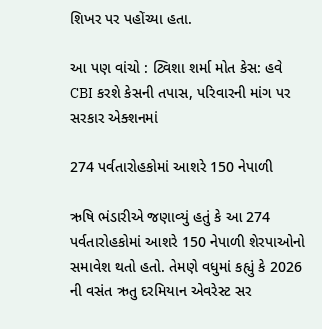શિખર પર પહોંચ્યા હતા.

આ પણ વાંચો : ટ્વિશા શર્મા મોત કેસ: હવે CBI કરશે કેસની તપાસ, પરિવારની માંગ પર સરકાર એક્શનમાં

274 પર્વતારોહકોમાં આશરે 150 નેપાળી

ઋષિ ભંડારીએ જણાવ્યું હતું કે આ 274 પર્વતારોહકોમાં આશરે 150 નેપાળી શેરપાઓનો સમાવેશ થતો હતો. તેમણે વધુમાં કહ્યું કે 2026 ની વસંત ઋતુ દરમિયાન એવરેસ્ટ સર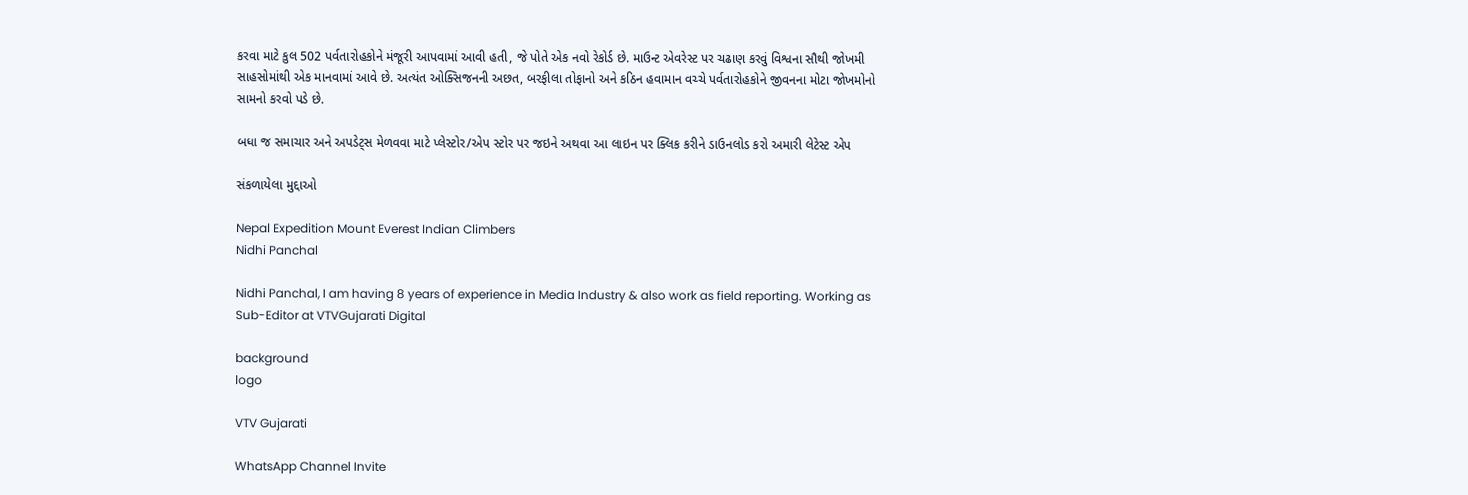કરવા માટે કુલ 502 પર્વતારોહકોને મંજૂરી આપવામાં આવી હતી, જે પોતે એક નવો રેકોર્ડ છે. માઉન્ટ એવરેસ્ટ પર ચઢાણ કરવું વિશ્વના સૌથી જોખમી સાહસોમાંથી એક માનવામાં આવે છે. અત્યંત ઓક્સિજનની અછત, બરફીલા તોફાનો અને કઠિન હવામાન વચ્ચે પર્વતારોહકોને જીવનના મોટા જોખમોનો સામનો કરવો પડે છે.

બધા જ સમાચાર અને અપડેટ્સ મેળવવા માટે પ્લેસ્ટોર/એપ સ્ટોર પર જઇને અથવા આ લાઇન પર ક્લિક કરીને ડાઉનલોડ કરો અમારી લેટેસ્ટ એપ

સંકળાયેલા મુદ્દાઓ

Nepal Expedition Mount Everest Indian Climbers
Nidhi Panchal

Nidhi Panchal, I am having 8 years of experience in Media Industry & also work as field reporting. Working as Sub-Editor at VTVGujarati Digital

background
logo

VTV Gujarati

WhatsApp Channel Invite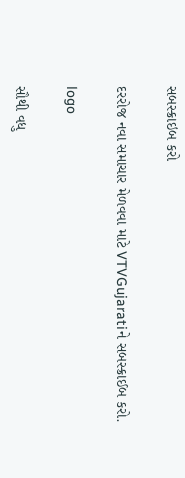સબસ્ક્રાઇબ કરો

દરરોજ નવા સમાચાર મેળવવા માટે VTVGujaratiને સબસ્ક્રાઈબ કરો.

logo

સૌથી વધુ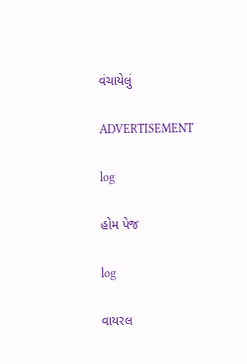વંચાયેલું

ADVERTISEMENT

log

હોમ પેજ

log

વાયરલ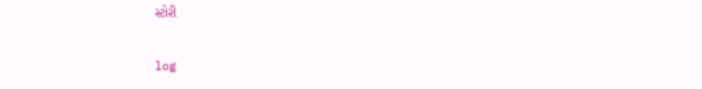સ્ટોરી

log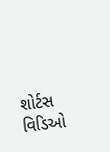શોર્ટસ વિડિઓ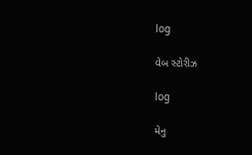log

વેબ સ્ટોરીઝ

log

મેનુ